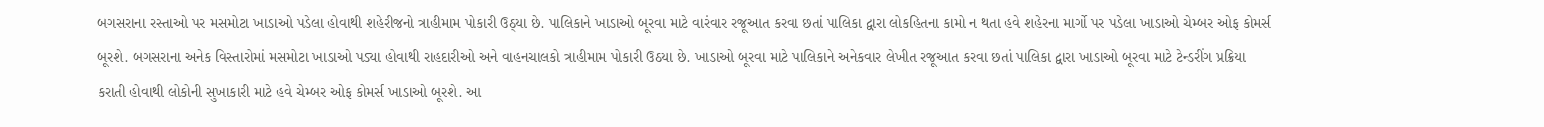બગસરાના રસ્તાઓ પર મસમોટા ખાડાઓ પડેલા હોવાથી શહેરીજનો ત્રાહીમામ પોકારી ઉઠ્યા છે. પાલિકાને ખાડાઓ બૂરવા માટે વારંવાર રજૂઆત કરવા છતાં પાલિકા દ્વારા લોકહિતના કામો ન થતા હવે શહેરના માર્ગો પર પડેલા ખાડાઓ ચેમ્બર ઓફ કોમર્સ બૂરશે. બગસરાના અનેક વિસ્તારોમાં મસમોટા ખાડાઓ પડ્યા હોવાથી રાહદારીઓ અને વાહનચાલકો ત્રાહીમામ પોકારી ઉઠયા છે. ખાડાઓ બૂરવા માટે પાલિકાને અનેકવાર લેખીત રજૂઆત કરવા છતાં પાલિકા દ્વારા ખાડાઓ બૂરવા માટે ટેન્ડરીંગ પ્રક્રિયા કરાતી હોવાથી લોકોની સુખાકારી માટે હવે ચેમ્બર ઓફ કોમર્સ ખાડાઓ બૂરશે. આ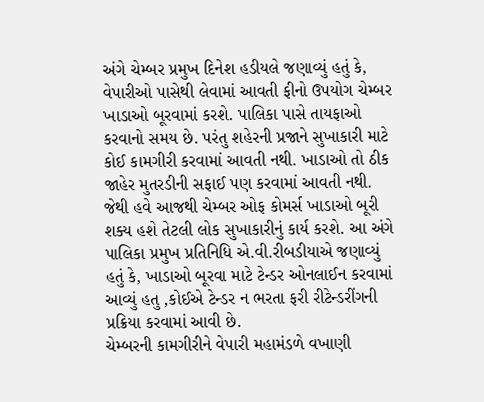અંગે ચેમ્બર પ્રમુખ દિનેશ હડીયલે જણાવ્યું હતું કે, વેપારીઓ પાસેથી લેવામાં આવતી ફીનો ઉપયોગ ચેમ્બર ખાડાઓ બૂરવામાં કરશે. પાલિકા પાસે તાયફાઓ કરવાનો સમય છે. પરંતુ શહેરની પ્રજાને સુખાકારી માટે કોઈ કામગીરી કરવામાં આવતી નથી. ખાડાઓ તો ઠીક જાહેર મુતરડીની સફાઈ પણ કરવામાં આવતી નથી. જેથી હવે આજથી ચેમ્બર ઓફ કોમર્સ ખાડાઓ બૂરી શક્ય હશે તેટલી લોક સુખાકારીનું કાર્ય કરશે. આ અંગે પાલિકા પ્રમુખ પ્રતિનિધિ એ.વી.રીબડીયાએ જણાવ્યું હતું કે, ખાડાઓ બૂરવા માટે ટેન્ડર ઓનલાઈન કરવામાં આવ્યું હતુ ,કોઈએ ટેન્ડર ન ભરતા ફરી રીટેન્ડરીંગની પ્રક્રિયા કરવામાં આવી છે.
ચેમ્બરની કામગીરીને વેપારી મહામંડળે વખાણી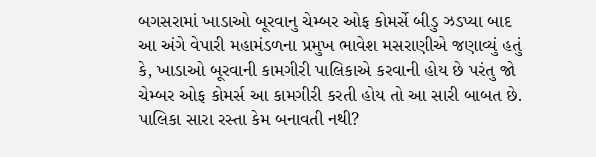બગસરામાં ખાડાઓ બૂરવાનુ ચેમ્બર ઓફ કોમર્સે બીડુ ઝડપ્યા બાદ આ અંગે વેપારી મહામંડળના પ્રમુખ ભાવેશ મસરાણીએ જણાવ્યું હતું કે, ખાડાઓ બૂરવાની કામગીરી પાલિકાએ કરવાની હોય છે પરંતુ જો ચેમ્બર ઓફ કોમર્સ આ કામગીરી કરતી હોય તો આ સારી બાબત છે.
પાલિકા સારા રસ્તા કેમ બનાવતી નથી?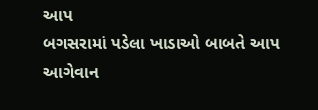આપ
બગસરામાં પડેલા ખાડાઓ બાબતે આપ આગેવાન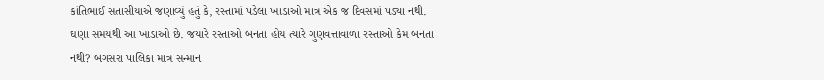કાંતિભાઈ સતાસીયાએ જણાવ્યું હતું કે, રસ્તામાં પડેલા ખાડાઓ માત્ર એક જ દિવસમાં પડ્યા નથી. ઘણા સમયથી આ ખાડાઓ છે. જયારે રસ્તાઓ બનતા હોય ત્યારે ગુણવત્તાવાળા રસ્તાઓ કેમ બનતા નથી? બગસરા પાલિકા માત્ર સન્માન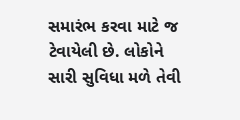સમારંભ કરવા માટે જ ટેવાયેલી છે. લોકોને સારી સુવિધા મળે તેવી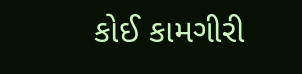કોઈ કામગીરી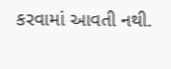કરવામાં આવતી નથી.